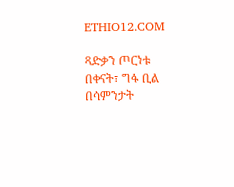ETHIO12.COM

ጻድቃን ጦርነቱ በቀናት፣ ግፋ ቢል በሳምንታት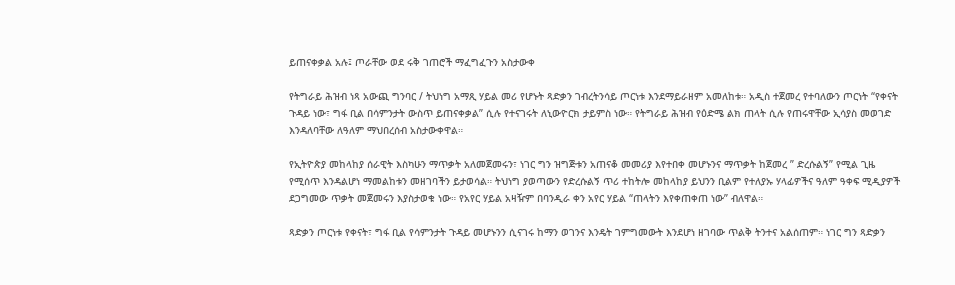ይጠናቀቃል አሉ፤ ጦራቸው ወደ ሩቅ ገጠሮች ማፈግፈጉን አስታውቀ

የትግራይ ሕዝብ ነጻ አውጪ ግንባር / ትህነግ አማጺ ሃይል መሪ የሆኑት ጻድቃን ገብረትንሳይ ጦርነቱ እንደማይራዘም አመለከቱ። አዲስ ተጀመረ የተባለውን ጦርነት “የቀናት ጉዳይ ነው፣ ግፋ ቢል በሳምንታት ውስጥ ይጠናቀቃል” ሲሉ የተናገሩት ለኒውዮርክ ታይምስ ነው። የትግራይ ሕዝብ የዕድሜ ልክ ጠላት ሲሉ የጠሩዋቸው ኢሳያስ መወገድ እንዳለባቸው ለዓለም ማህበረሰብ አስታውቀዋል።

የኢትዮጵያ መከላከያ ሰራዊት እስካሁን ማጥቃት አለመጀመሩን፣ ነገር ግን ዝግጅቱን አጠናቆ መመሪያ እየተበቀ መሆኑንና ማጥቃት ከጀመረ ” ድረሱልኝ” የሚል ጊዜ የሚሰጥ እንዳልሆነ ማመልከቱን መዘገባችን ይታወሳል። ትህነግ ያወጣውን የድረሱልኝ ጥሪ ተከትሎ መከላከያ ይህንን ቢልም የተለያኡ ሃላፊዎችና ዓለም ዓቀፍ ሚዲያዎች ደጋግመው ጥቃት መጀመሩን እያስታወቁ ነው። የአየር ሃይል አዛዥም በባንዲራ ቀን አየር ሃይል “ጠላትን እየቀጠቀጠ ነው” ብለዋል።

ጻድቃን ጦርነቱ የቀናት፣ ግፋ ቢል የሳምንታት ጉዳይ መሆኑንን ሲናገሩ ከማን ወገንና እንዴት ገምግመውት እንደሆነ ዘገባው ጥልቅ ትንተና አልሰጠም። ነገር ግን ጻድቃን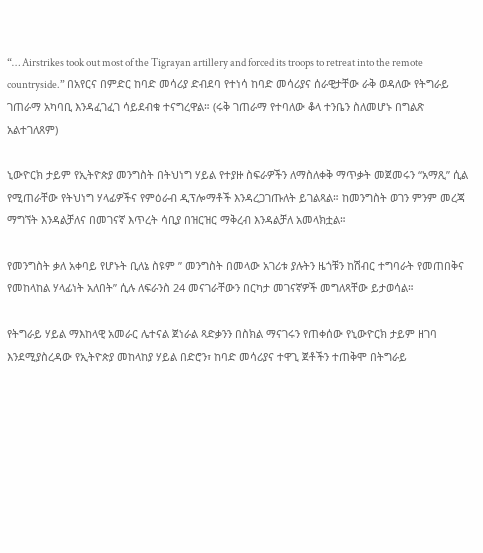“… Airstrikes took out most of the Tigrayan artillery and forced its troops to retreat into the remote countryside.” በአየርና በምድር ከባድ መሳሪያ ድብደባ የተነሳ ከባድ መሳሪያና ሰራዊታቸው ራቅ ወዳለው የትግራይ ገጠራማ አካባቢ እንዳፈገፈገ ሳይደብቁ ተናግረዋል። (ሩቅ ገጠራማ የተባለው ቆላ ተንቤን ስለመሆኑ በግልጽ አልተገለጸም)

ኒውዮርክ ታይም የኢትዮጵያ መንግስት በትህነግ ሃይል የተያዙ ስፍራዎችን ለማስለቀቅ ማጥቃት መጀመሩን “አማጺ” ሲል የሚጠራቸው የትህነግ ሃላፊዎችና የምዕራብ ዲፕሎማቶች እንዳረጋገጡለት ይገልጻል። ከመንግስት ወገን ምንም መረጃ ማግኘት እንዳልቻለና በመገናኛ እጥረት ሳቢያ በዝርዝር ማቅረብ እንዳልቻለ አመላክቷል።

የመንግስት ቃለ አቀባይ የሆኑት ቢለኔ ስዩም ” መንግስት በመላው አገሪቱ ያሉትን ዜጎቹን ከሽብር ተግባራት የመጠበቅና የመከላከል ሃላፊነት አለበት” ሲሉ ለፍራንስ 24 መናገራቸውን በርካታ መገናኛዎች መግለጻቸው ይታወሳል።

የትግራይ ሃይል ማእከላዊ አመራር ሌተናል ጀነራል ጻድቃንን በስክል ማናገሩን የጠቀሰው የኒውዮርክ ታይም ዘገባ እንደሚያስረዳው የኢትዮጵያ መከላከያ ሃይል በድሮን፣ ከባድ መሳሪያና ተዋጊ ጀቶችን ተጠቅሞ በትግራይ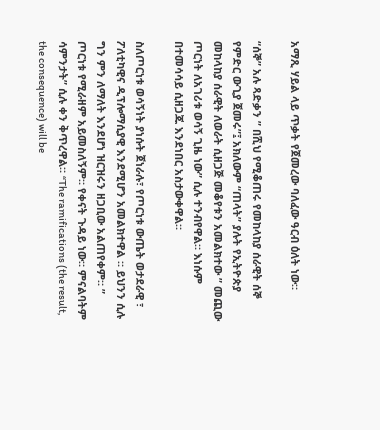አማጺ ሃይል ላይ ጥቃት የጀመረው ባለፈው ዓርብ ዕለት ነው።

“ሰኞ” አሉ ጻድቃን ” በሺህ የሚቆጠሩ የመከላከያ ሰራዊት ሰኞ የምድር ውጊያ ጀመሩ”፤ አክለውም “ጠላት” ያሉት የኢትዮጵያ መከላከያ ሰራዊት ለወራት ሲዘጋጅ መቆየቱን አመልክተው ” መጪው ጦርነት ለአገሪቱ ወሳኝ ጊዜ ነው” ሲሉ ተንብየዋል። እነሱም በተመሳሳይ ሲዘጋጁ እንደነበር አስታውቀዋል።

ስለጦርነቱ ወሳኝነት ያነሱት ጀነራሉ፣ የጦርነቱ ውጤት ወታደራዊ ፣ ፖለቲካዊና ዲፕሎማሲያዊ እንደሚሆን አመልክተዋል ። ይህንን ሲሉ ግን ምን ለማለት እንደሆነ ዝርዝሩን ዘጋቢው አልጠየቀም። ” ጦርነቱ የሚራዘም አይመስለኝም። የቀናት ጉዳይ ነው። ምናልባትም ሳምንታት” ሲሉ ቀን ቅጥረዋል። “The ramifications (the result, the consequence) will be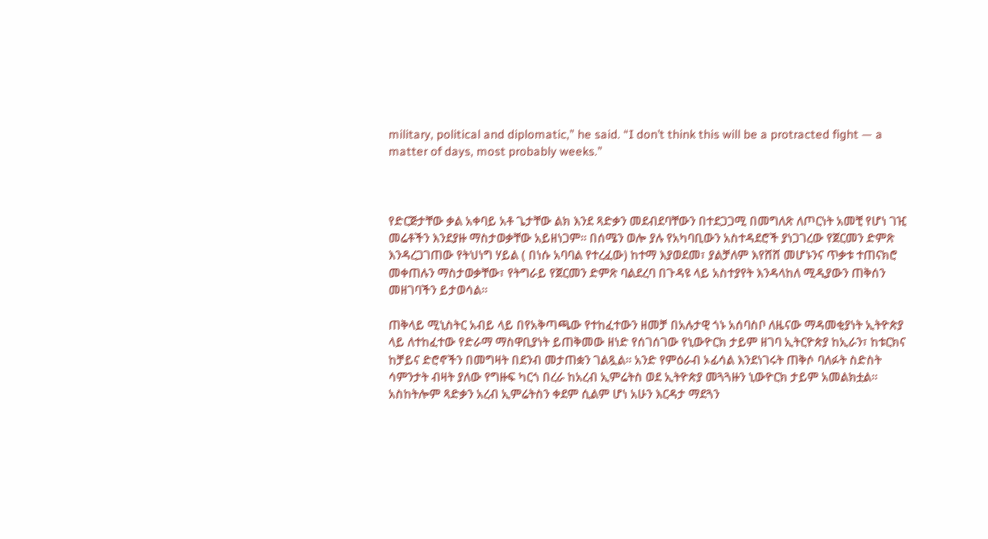military, political and diplomatic,” he said. “I don’t think this will be a protracted fight — a matter of days, most probably weeks.”



የድርጅታቸው ቃል አቀባይ አቶ ጌታቸው ልክ እንደ ጻድቃን መደብደባቸውን በተደጋጋሚ በመግለጽ ለጦርነት አመቺ የሆነ ገዢ መሬቶችን እንደያዙ ማስታወቃቸው አይዘነጋም። በሰሜን ወሎ ያሉ የአካባቢውን አስተዳደሮች ያነጋገረው የጀርመን ድምጽ እንዳረጋገጠው የትህነግ ሃይል ( በነሱ አባባል የተረፈው) ከተማ እያወደመ፣ ያልቻለም እየሸሸ መሆኑንና ጥቃቱ ተጠናክሮ መቀጠሉን ማስታወቃቸው፣ የትግራይ የጀርመን ድምጽ ባልደረባ በጉዳዩ ላይ አስተያየት እንዳላከለ ሚዲያውን ጠቅሰን መዘገባችን ይታወሳል።

ጠቅላይ ሚኒስትር አብይ ላይ በየአቅጣጫው የተከፈተውን ዘመቻ በአሉታዊ ጎኑ አሰባስቦ ለዜናው ማዳመቂያነት ኢትዮጵያ ላይ ለተከፈተው የድራማ ማስዋቢያነት ይጠቅመው ዘነድ የሰገሰገው የኒውዮርክ ታይም ዘገባ ኢትርዮጵያ ከኢራን፣ ከቱርክና ከቻይና ድሮኖችን በመግዛት በደንብ መታጠቋን ገልጿል። አንድ የምዕራብ ኦፊሳል እንደነገሩት ጠቅሶ ባለፉት ስድስት ሳምንታት ብዛት ያለው የግዙፍ ካርጎ በረራ ከአረብ ኢምሬትስ ወደ ኢትዮጵያ መጓጓዙን ኒውዮርክ ታይም አመልክቷል። አስከትሎም ጻድቃን አረብ ኢምሬትስን ቀደም ሲልም ሆነ አሁን እርዳታ ማደጓን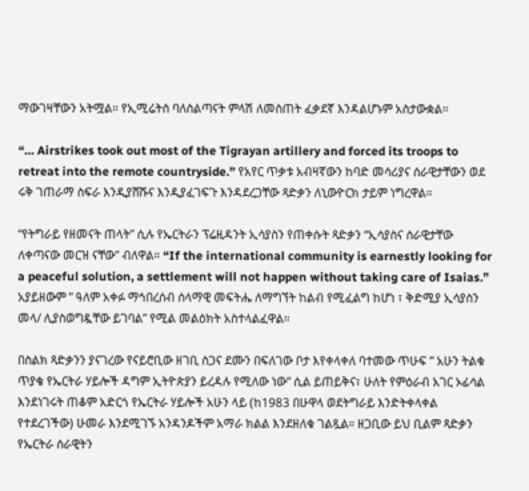ማውገዛቸውን አትሟል። የኢሚሬትስ ባለስልጣናት ምላሽ ለመስጠት ፈቃደኛ እንዳልሆኑም አስታውቋል።

“… Airstrikes took out most of the Tigrayan artillery and forced its troops to retreat into the remote countryside.” የአየር ጥቃቱ አብዛኛውን ከባድ መሳሪያና ሰራዊታቸውን ወደ ሩቅ ገጠራማ ስፍራ እንዲያሸሹና እንዲያፈገፍጉ እንዳደረጋቸው ጻድቃን ለኒውዮርክ ታይም ነግረዋል።

“የትግራይ የዘመናት ጠላት” ሲሉ የኤርትራን ፕሬዚዳንት ኢሳያስን የጠቀሱት ጻድቃን “ኢሳያስና ሰራዊታቸው ለቀጣናው መርዝ ናቸው” ብለዋል። “If the international community is earnestly looking for a peaceful solution, a settlement will not happen without taking care of Isaias.” አያይዘውም ” ዓለም አቀፉ ማኅበረሰብ ሰላማዊ መፍትሔ ለማግኘት ከልብ የሚፈልግ ከሆነ ፣ ቅድሚያ ኢሳያስን መላ/ ሊያስወግዷቸው ይገባል” የሚል መልዕክት አስተላልፈዋል።

በስልክ ጻድቃንን ያናገረው የናይሮቢው ዘገቢ ስጋና ደሙን በፍለገው ቦታ እየቀላቀለ ባተመው ጥሁፍ ” አሁን ትልቁ ጥያቄ የኤርትራ ሃይሎች ዳግም ኢትዮጵያን ይረዳሉ የሚለው ነው” ሲል ይጠይቅና፣ ሁለት የምዕራብ አገር ኦፊሳል እንደነገሩት ጠቆም አድርጎ የኤርትራ ሃይሎች አሁን ላይ (ከ1983 በሁዋላ ወደትግራይ እንድትቀላቀል የተደረገችው) ሁመራ እንደሚገኙ አንዳንዶችም አማራ ክልል እንደዘለቁ ገልጿል። ዘጋቢው ይህ ቢልም ጻድቃን የኤርትራ ሰራዊትን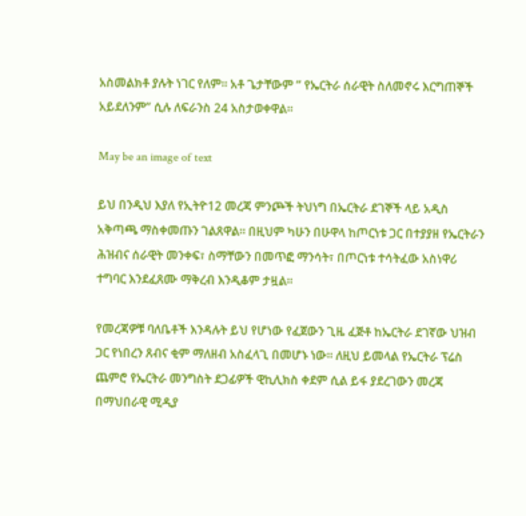አስመልክቶ ያሉት ነገር የለም። አቶ ጌታቸውም ” የኤርትራ ሰራዊት ስለመኖሩ እርግጠኞች አይደለንም” ሲሉ ለፍራንስ 24 አስታወቀዋል።

May be an image of text

ይህ በንዲህ እያለ የኢትዮ12 መረጃ ምንጮች ትህነግ በኤርትራ ደገኞች ላይ አዲስ አቅጣጫ ማስቀመጡን ገልጸዋል። በዚህም ካሁን በሁዋላ ከጦርነቱ ጋር በተያያዘ የኤርትራን ሕዝብና ሰራዊት መንቀፍ፣ ስማቸውን በመጥፎ ማንሳት፣ በጦርነቱ ተሳትፈው አስነዋሪ ተግባር እንደፈጸሙ ማቅረብ እንዲቆም ታዟል።

የመረጃዎቹ ባለቤቶች እንዳሉት ይህ የሆነው የፈጀውን ጊዜ ፈጅቶ ከኤርትራ ደገኛው ህዝብ ጋር የነበረን ጸብና ቂም ማለዘብ አስፈላጊ በመሆኑ ነው። ለዚህ ይመላል የኤርትራ ፕሬስ ጨምሮ የኤርትራ መንግስት ደጋፊዎች ዊኪሊክስ ቀደም ሲል ይፋ ያደረገውን መረጃ በማህበራዊ ሚዲያ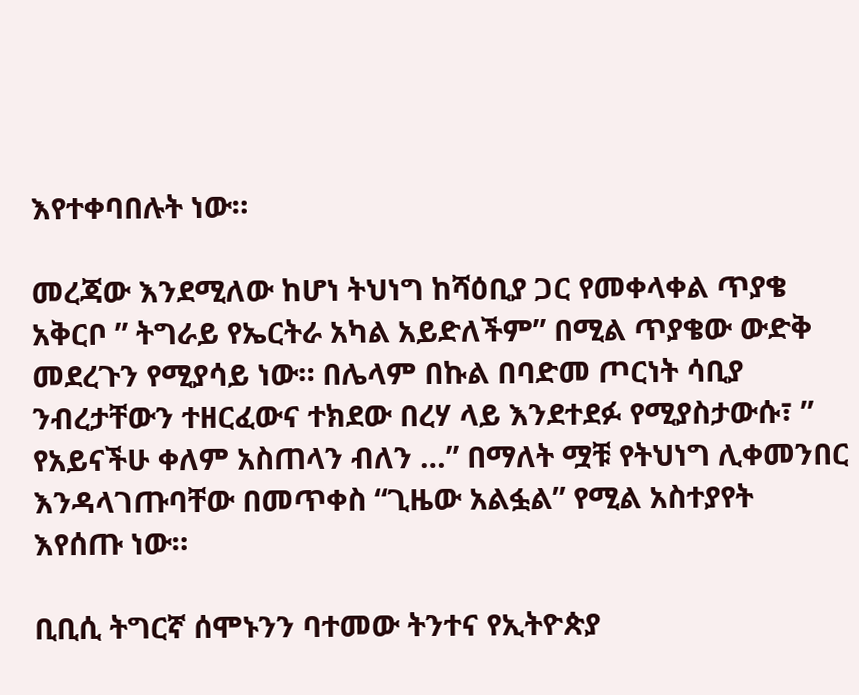እየተቀባበሉት ነው።

መረጃው እንደሚለው ከሆነ ትህነግ ከሻዕቢያ ጋር የመቀላቀል ጥያቄ አቅርቦ ” ትግራይ የኤርትራ አካል አይድለችም” በሚል ጥያቄው ውድቅ መደረጉን የሚያሳይ ነው። በሌላም በኩል በባድመ ጦርነት ሳቢያ ንብረታቸውን ተዘርፈውና ተክደው በረሃ ላይ እንደተደፉ የሚያስታውሱ፣ ” የአይናችሁ ቀለም አስጠላን ብለን …” በማለት ሟቹ የትህነግ ሊቀመንበር እንዳላገጡባቸው በመጥቀስ “ጊዜው አልፏል” የሚል አስተያየት እየሰጡ ነው።

ቢቢሲ ትግርኛ ሰሞኑንን ባተመው ትንተና የኢትዮጵያ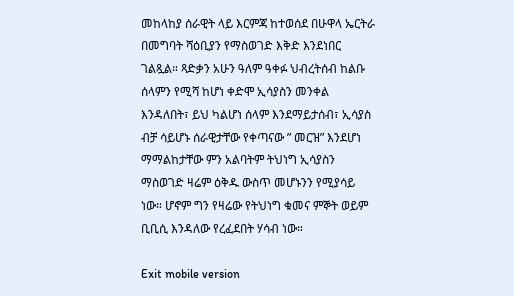መከላከያ ሰራዊት ላይ እርምጃ ከተወሰደ በሁዋላ ኤርትራ በመግባት ሻዕቢያን የማስወገድ እቅድ እንደነበር ገልጿል። ጻድቃን አሁን ዓለም ዓቀፉ ህብረትሰብ ከልቡ ሰላምን የሚሻ ከሆነ ቀድሞ ኢሳያስን መንቀል እንዳለበት፣ ይህ ካልሆነ ሰላም እንደማይታሰብ፣ ኢሳያስ ብቻ ሳይሆኑ ሰራዊታቸው የቀጣናው ” መርዝ” እንደሆነ ማማልከታቸው ምን አልባትም ትህነግ ኢሳያስን ማስወገድ ዛሬም ዕቅዱ ውስጥ መሆኑንን የሚያሳይ ነው። ሆኖም ግን የዛሬው የትህነግ ቁመና ምኞት ወይም ቢቢሲ እንዳለው የረፈደበት ሃሳብ ነው።

Exit mobile version